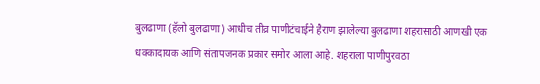बुलढाणा (हॅलो बुलढाणा) आधीच तीव्र पाणीटंचाईने हैराण झालेल्या बुलढाणा शहरासाठी आणखी एक धक्कादायक आणि संतापजनक प्रकार समोर आला आहे. शहराला पाणीपुरवठा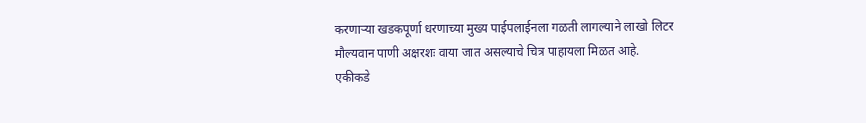करणाऱ्या खडकपूर्णा धरणाच्या मुख्य पाईपलाईनला गळती लागल्याने लाखो लिटर मौल्यवान पाणी अक्षरशः वाया जात असल्याचे चित्र पाहायला मिळत आहे.
एकीकडे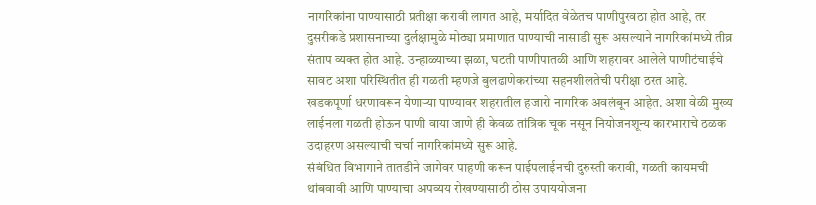नागरिकांना पाण्यासाठी प्रतीक्षा करावी लागत आहे, मर्यादित वेळेतच पाणीपुरवठा होत आहे, तर दुसरीकडे प्रशासनाच्या दुर्लक्षामुळे मोठ्या प्रमाणात पाण्याची नासाडी सुरू असल्याने नागरिकांमध्ये तीव्र संताप व्यक्त होत आहे. उन्हाळ्याच्या झळा, घटती पाणीपातळी आणि शहरावर आलेले पाणीटंचाईचे सावट अशा परिस्थितीत ही गळती म्हणजे बुलढाणेकरांच्या सहनशीलतेची परीक्षा ठरत आहे.
खडकपूर्णा धरणावरून येणाऱ्या पाण्यावर शहरातील हजारो नागरिक अवलंबून आहेत. अशा वेळी मुख्य लाईनला गळती होऊन पाणी वाया जाणे ही केवळ तांत्रिक चूक नसून नियोजनशून्य कारभाराचे ठळक उदाहरण असल्याची चर्चा नागरिकांमध्ये सुरू आहे.
संबंधित विभागाने तातडीने जागेवर पाहणी करून पाईपलाईनची दुरुस्ती करावी, गळती कायमची थांबवावी आणि पाण्याचा अपव्यय रोखण्यासाठी ठोस उपाययोजना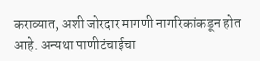कराव्यात, अशी जोरदार मागणी नागरिकांकडून होत आहे. अन्यथा पाणीटंचाईचा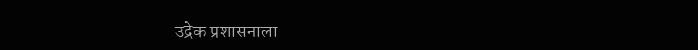उद्रेक प्रशासनाला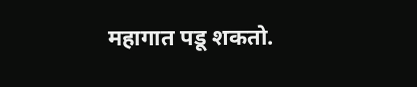महागात पडू शकतो.